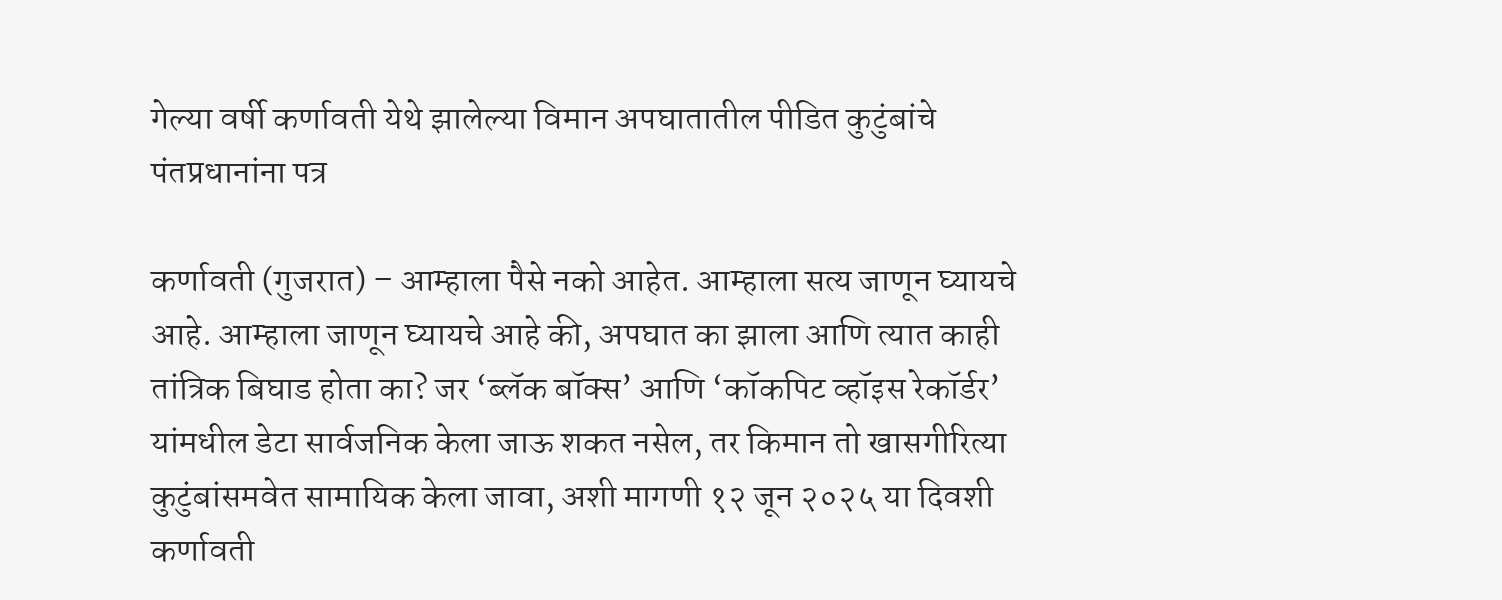गेल्या वर्षी कर्णावती येथे झालेल्या विमान अपघातातील पीडित कुटुंबांचे पंतप्रधानांना पत्र

कर्णावती (गुजरात) – आम्हाला पैसे नको आहेत. आम्हाला सत्य जाणून घ्यायचे आहे. आम्हाला जाणून घ्यायचे आहे की, अपघात का झाला आणि त्यात काही तांत्रिक बिघाड होता का? जर ‘ब्लॅक बॉक्स’ आणि ‘कॉकपिट व्हॉइस रेकॉर्डर’ यांमधील डेटा सार्वजनिक केला जाऊ शकत नसेल, तर किमान तो खासगीरित्या कुटुंबांसमवेत सामायिक केला जावा, अशी मागणी १२ जून २०२५ या दिवशी कर्णावती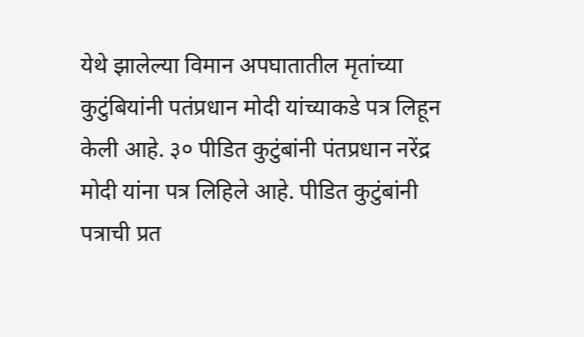येथे झालेल्या विमान अपघातातील मृतांच्या कुटुंबियांनी पतंप्रधान मोदी यांच्याकडे पत्र लिहून केली आहे. ३० पीडित कुटुंबांनी पंतप्रधान नरेंद्र मोदी यांना पत्र लिहिले आहे. पीडित कुटुंबांनी पत्राची प्रत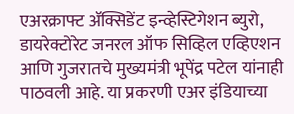एअरक्राफ्ट ॲक्सिडेंट इन्व्हेस्टिगेशन ब्युरो, डायरेक्टोरेट जनरल ऑफ सिव्हिल एव्हिएशन आणि गुजरातचे मुख्यमंत्री भूपेंद्र पटेल यांनाही पाठवली आहे. या प्रकरणी एअर इंडियाच्या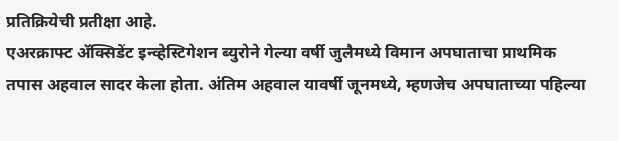प्रतिक्रियेची प्रतीक्षा आहे.
एअरक्राफ्ट ॲक्सिडेंट इन्व्हेस्टिगेशन ब्युरोने गेल्या वर्षी जुलैमध्ये विमान अपघाताचा प्राथमिक तपास अहवाल सादर केला होता. अंतिम अहवाल यावर्षी जूनमध्ये, म्हणजेच अपघाताच्या पहिल्या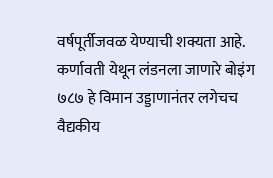वर्षपूर्तीजवळ येण्याची शक्यता आहे.
कर्णावती येथून लंडनला जाणारे बोइंग ७८७ हे विमान उड्डाणानंतर लगेचच वैद्यकीय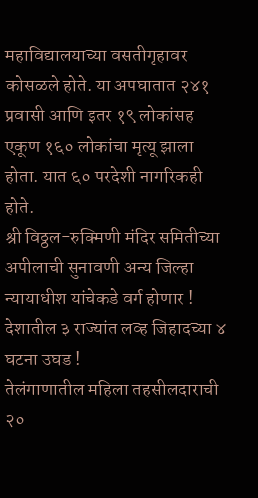महाविद्यालयाच्या वसतीगृहावर कोसळले होते. या अपघातात २४१ प्रवासी आणि इतर १९ लोकांसह एकूण १६० लोकांचा मृत्यू झाला होता. यात ६० परदेशी नागरिकही होते.
श्री विठ्ठल-रुक्मिणी मंदिर समितीच्या अपीलाची सुनावणी अन्य जिल्हा न्यायाधीश यांचेकडे वर्ग होणार !
देशातील ३ राज्यांत लव्ह जिहादच्या ४ घटना उघड !
तेलंगाणातील महिला तहसीलदाराची २०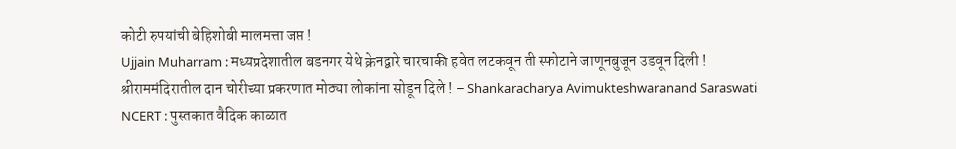कोटी रुपयांची बेहिशोबी मालमत्ता जप्त !
Ujjain Muharram : मध्यप्रदेशातील बडनगर येथे क्रेनद्वारे चारचाकी हवेत लटकवून ती स्फोटाने जाणूनबुजून उडवून दिली !
श्रीराममंदिरातील दान चोरीच्या प्रकरणात मोठ्या लोकांना सोडून दिले ! – Shankaracharya Avimukteshwaranand Saraswati
NCERT : पुस्तकात वैदिक काळात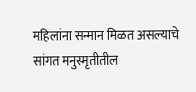महिलांना सन्मान मिळत असल्याचे सांगत मनुस्मृतीतील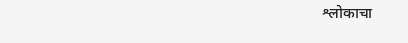श्लोकाचा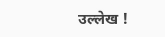उल्लेख !